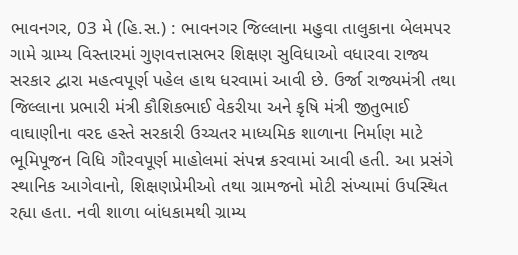ભાવનગર, 03 મે (હિ.સ.) : ભાવનગર જિલ્લાના મહુવા તાલુકાના બેલમપર ગામે ગ્રામ્ય વિસ્તારમાં ગુણવત્તાસભર શિક્ષણ સુવિધાઓ વધારવા રાજ્ય સરકાર દ્વારા મહત્વપૂર્ણ પહેલ હાથ ધરવામાં આવી છે. ઉર્જા રાજ્યમંત્રી તથા જિલ્લાના પ્રભારી મંત્રી કૌશિકભાઈ વેકરીયા અને કૃષિ મંત્રી જીતુભાઈ વાઘાણીના વરદ હસ્તે સરકારી ઉચ્ચતર માધ્યમિક શાળાના નિર્માણ માટે ભૂમિપૂજન વિધિ ગૌરવપૂર્ણ માહોલમાં સંપન્ન કરવામાં આવી હતી. આ પ્રસંગે સ્થાનિક આગેવાનો, શિક્ષણપ્રેમીઓ તથા ગ્રામજનો મોટી સંખ્યામાં ઉપસ્થિત રહ્યા હતા. નવી શાળા બાંધકામથી ગ્રામ્ય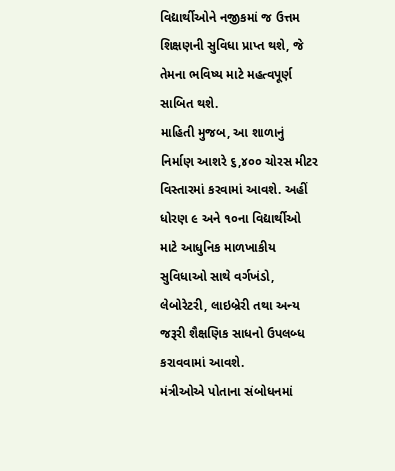વિદ્યાર્થીઓને નજીકમાં જ ઉત્તમ શિક્ષણની સુવિધા પ્રાપ્ત થશે, જે તેમના ભવિષ્ય માટે મહત્વપૂર્ણ સાબિત થશે.
માહિતી મુજબ, આ શાળાનું નિર્માણ આશરે ૬,૪૦૦ ચોરસ મીટર વિસ્તારમાં કરવામાં આવશે. અહીં ધોરણ ૯ અને ૧૦ના વિદ્યાર્થીઓ માટે આધુનિક માળખાકીય સુવિધાઓ સાથે વર્ગખંડો, લેબોરેટરી, લાઇબ્રેરી તથા અન્ય જરૂરી શૈક્ષણિક સાધનો ઉપલબ્ધ કરાવવામાં આવશે.
મંત્રીઓએ પોતાના સંબોધનમાં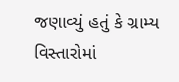જણાવ્યું હતું કે ગ્રામ્ય વિસ્તારોમાં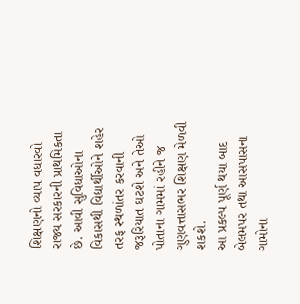શિક્ષણનો વ્યાપ વધારવો રાજ્ય સરકારની પ્રાથમિકતા છે. આવી સુવિધાઓના વિકાસથી વિદ્યાર્થીઓને શહેર તરફ સ્થળાંતર કરવાની જરૂરિયાત ઘટશે અને તેઓ પોતાના ગામમાં રહીને જ ગુણવત્તાસભર શિક્ષણ મેળવી શકશે.
આ પ્રકલ્પ પૂર્ણ થયા બાદ બેલમપર તથા આસપાસના ગામોના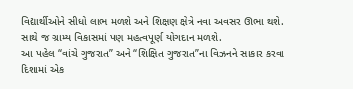વિદ્યાર્થીઓને સીધો લાભ મળશે અને શિક્ષણ ક્ષેત્રે નવા અવસર ઊભા થશે. સાથે જ ગ્રામ્ય વિકાસમાં પણ મહત્વપૂર્ણ યોગદાન મળશે.
આ પહેલ “વાંચે ગુજરાત” અને “શિક્ષિત ગુજરાત”ના વિઝનને સાકાર કરવા દિશામાં એક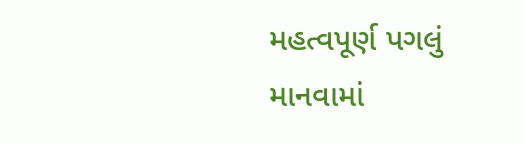મહત્વપૂર્ણ પગલું માનવામાં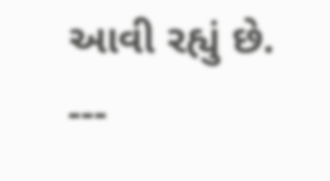આવી રહ્યું છે.
---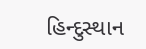હિન્દુસ્થાન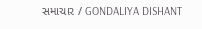સમાચાર / GONDALIYA DISHANT